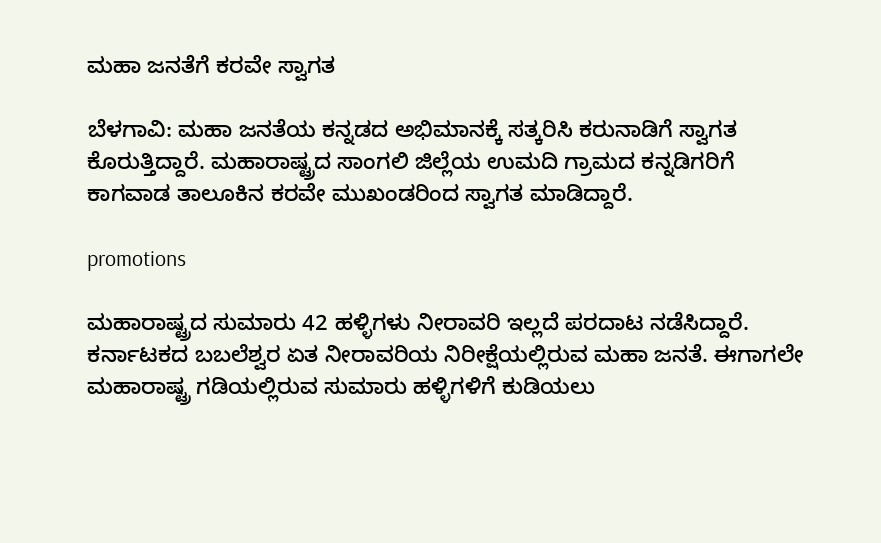ಮಹಾ ಜನತೆಗೆ ಕರವೇ ಸ್ವಾಗತ

ಬೆಳಗಾವಿ: ಮಹಾ ಜನತೆಯ ಕನ್ನಡದ ಅಭಿಮಾನಕ್ಕೆ ಸತ್ಕರಿಸಿ ಕರುನಾಡಿಗೆ ಸ್ವಾಗತ ಕೊರುತ್ತಿದ್ದಾರೆ. ಮಹಾರಾಷ್ಟ್ರದ ಸಾಂಗಲಿ ಜಿಲ್ಲೆಯ ಉಮದಿ ಗ್ರಾಮದ ಕನ್ನಡಿಗರಿಗೆ ಕಾಗವಾಡ ತಾಲೂಕಿನ ಕರವೇ ಮುಖಂಡರಿಂದ ಸ್ವಾಗತ ಮಾಡಿದ್ದಾರೆ.

promotions

ಮಹಾರಾಷ್ಟ್ರದ ಸುಮಾರು 42 ಹಳ್ಳಿಗಳು ನೀರಾವರಿ ಇಲ್ಲದೆ ಪರದಾಟ ನಡೆಸಿದ್ದಾರೆ. ಕರ್ನಾಟಕದ ಬಬಲೆಶ್ವರ ಏತ ನೀರಾವರಿಯ ನಿರೀಕ್ಷೆಯಲ್ಲಿರುವ ಮಹಾ ಜನತೆ. ಈಗಾಗಲೇ ಮಹಾರಾಷ್ಟ್ರ ಗಡಿಯಲ್ಲಿರುವ ಸುಮಾರು ಹಳ್ಳಿಗಳಿಗೆ ಕುಡಿಯಲು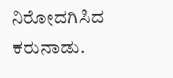ನಿರೋದಗಿಸಿದ ಕರುನಾಡು.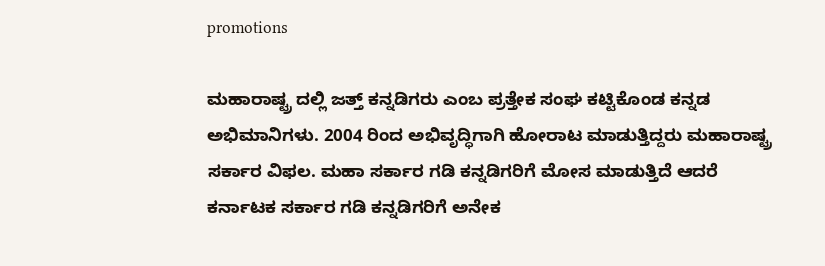promotions

ಮಹಾರಾಷ್ಟ್ರ ದಲ್ಲಿ ಜತ್ತ್ ಕನ್ನಡಿಗರು ಎಂಬ ಪ್ರತ್ತೇಕ ಸಂಘ ಕಟ್ಟಿಕೊಂಡ ಕನ್ನಡ ಅಭಿಮಾನಿಗಳು. 2004 ರಿಂದ ಅಭಿವೃದ್ಧಿಗಾಗಿ ಹೋರಾಟ ಮಾಡುತ್ತಿದ್ದರು ಮಹಾರಾಷ್ಟ್ರ ಸರ್ಕಾರ ವಿಫಲ. ಮಹಾ ಸರ್ಕಾರ ಗಡಿ ಕನ್ನಡಿಗರಿಗೆ ಮೋಸ ಮಾಡುತ್ತಿದೆ ಆದರೆ ಕರ್ನಾಟಕ ಸರ್ಕಾರ ಗಡಿ ಕನ್ನಡಿಗರಿಗೆ ಅನೇಕ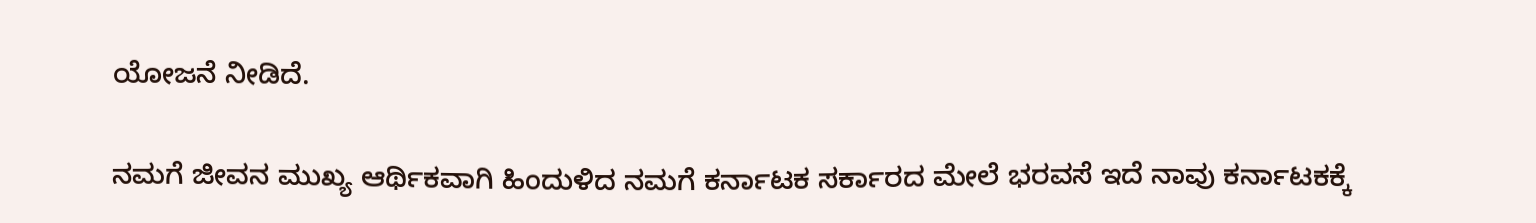ಯೋಜನೆ ನೀಡಿದೆ.

ನಮಗೆ ಜೀವನ ಮುಖ್ಯ ಆರ್ಥಿಕವಾಗಿ ಹಿಂದುಳಿದ ನಮಗೆ ಕರ್ನಾಟಕ ಸರ್ಕಾರದ ಮೇಲೆ ಭರವಸೆ ಇದೆ ನಾವು ಕರ್ನಾಟಕಕ್ಕೆ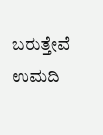ಬರುತ್ತೇವೆ ಉಮದಿ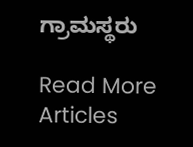ಗ್ರಾಮಸ್ಥರು

Read More Articles